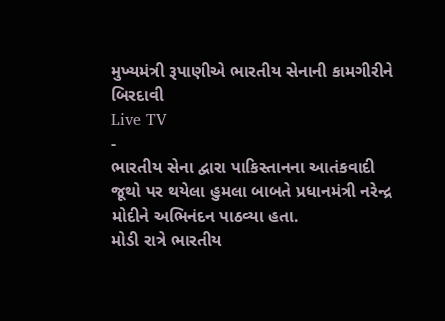મુખ્યમંત્રી રૂપાણીએ ભારતીય સેનાની કામગીરીને બિરદાવી
Live TV
-
ભારતીય સેના દ્વારા પાકિસ્તાનના આતંકવાદી જૂથો પર થયેલા હુમલા બાબતે પ્રધાનમંત્રી નરેન્દ્ર મોદીને અભિનંદન પાઠવ્યા હતા.
મોડી રાત્રે ભારતીય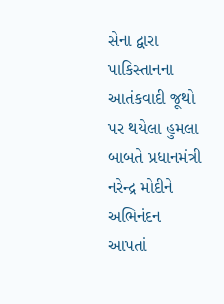સેના દ્વારા પાકિસ્તાનના આતંકવાદી જૂથો પર થયેલા હુમલા બાબતે પ્રધાનમંત્રી નરેન્દ્ર મોદીને અભિનંદન આપતાં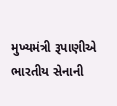મુખ્યમંત્રી રૂપાણીએ ભારતીય સેનાની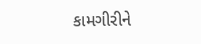કામગીરીને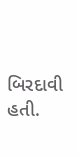બિરદાવી હતી.